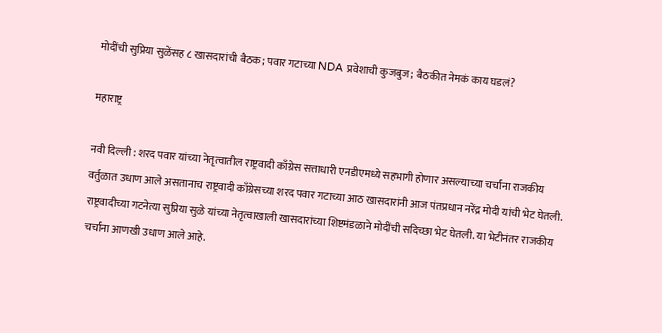मोदींची सुप्रिया सुळेंसह ८ खासदारांची बैठक; पवार गटाच्या NDA प्रवेशाची कुजबुज; बैठकीत नेमकं काय घडलं?

महाराष्ट्र

नवी दिल्ली : शरद पवार यांच्या नेतृत्वातील राष्ट्रवादी काँग्रेस सत्ताधारी एनडीएमध्ये सहभागी होणार असल्याच्या चर्चांना राजकीय वर्तुळात उधाण आले असतानाच राष्ट्रवादी काँग्रेसच्या शरद पवार गटाच्या आठ खासदारांनी आज पंतप्रधान नरेंद्र मोदी यांची भेट घेतली. राष्ट्रवादीच्या गटनेत्या सुप्रिया सुळे यांच्या नेतृत्वाखाली खासदारांच्या शिष्टमंडळाने मोदींची सदिच्छा भेट घेतली. या भेटीनंतर राजकीय चर्चांना आणखी उधाण आले आहे.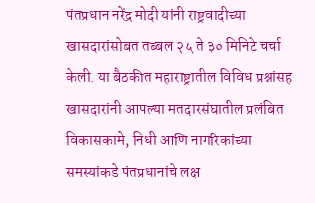पंतप्रधान नरेंद्र मोदी यांनी राष्ट्रवादीच्या खासदारांसोबत तब्बल २५ ते ३० मिनिटे चर्चा केली. या बैठकीत महाराष्ट्रातील विविध प्रश्नांसह खासदारांनी आपल्या मतदारसंघातील प्रलंबित विकासकामे, निधी आणि नागरिकांच्या समस्यांकडे पंतप्रधानांचे लक्ष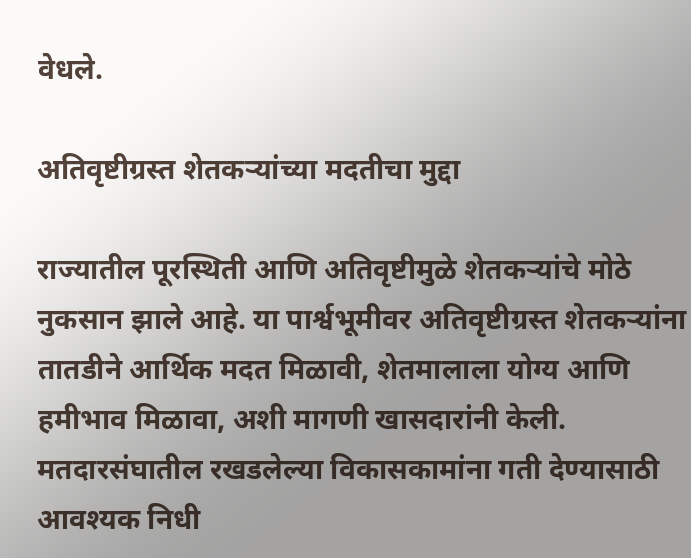वेधले.

अतिवृष्टीग्रस्त शेतकऱ्यांच्या मदतीचा मुद्दा

राज्यातील पूरस्थिती आणि अतिवृष्टीमुळे शेतकऱ्यांचे मोठे नुकसान झाले आहे. या पार्श्वभूमीवर अतिवृष्टीग्रस्त शेतकऱ्यांना तातडीने आर्थिक मदत मिळावी, शेतमालाला योग्य आणि हमीभाव मिळावा, अशी मागणी खासदारांनी केली. मतदारसंघातील रखडलेल्या विकासकामांना गती देण्यासाठी आवश्यक निधी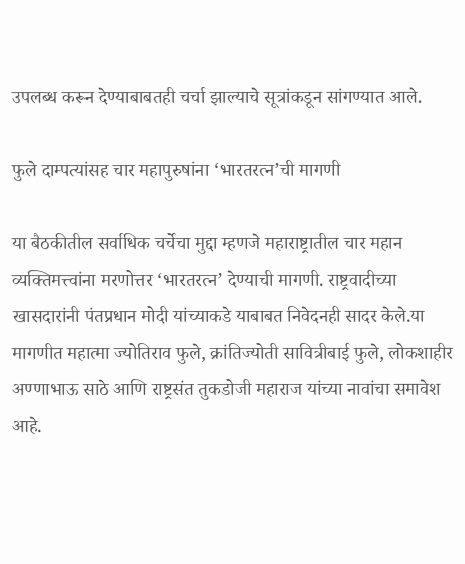उपलब्ध करून देण्याबाबतही चर्चा झाल्याचे सूत्रांकडून सांगण्यात आले.

फुले दाम्पत्यांसह चार महापुरुषांना ‘भारतरत्न’ची मागणी

या बैठकीतील सर्वाधिक चर्चेचा मुद्दा म्हणजे महाराष्ट्रातील चार महान व्यक्तिमत्त्वांना मरणोत्तर ‘भारतरत्न’ देण्याची मागणी. राष्ट्रवादीच्या खासदारांनी पंतप्रधान मोदी यांच्याकडे याबाबत निवेदनही सादर केले.या मागणीत महात्मा ज्योतिराव फुले, क्रांतिज्योती सावित्रीबाई फुले, लोकशाहीर अण्णाभाऊ साठे आणि राष्ट्रसंत तुकडोजी महाराज यांच्या नावांचा समावेश आहे.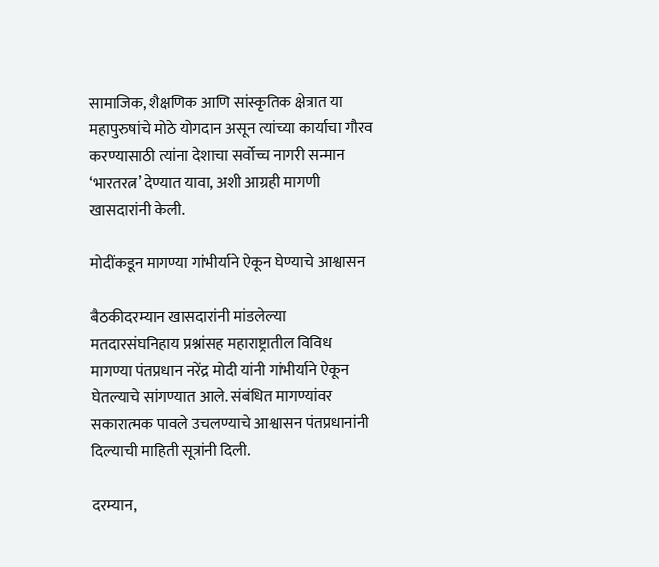सामाजिक, शैक्षणिक आणि सांस्कृतिक क्षेत्रात या महापुरुषांचे मोठे योगदान असून त्यांच्या कार्याचा गौरव करण्यासाठी त्यांना देशाचा सर्वोच्च नागरी सन्मान ‘भारतरत्न’ देण्यात यावा, अशी आग्रही मागणी खासदारांनी केली.

मोदींकडून मागण्या गांभीर्याने ऐकून घेण्याचे आश्वासन

बैठकीदरम्यान खासदारांनी मांडलेल्या मतदारसंघनिहाय प्रश्नांसह महाराष्ट्रातील विविध मागण्या पंतप्रधान नरेंद्र मोदी यांनी गांभीर्याने ऐकून घेतल्याचे सांगण्यात आले. संबंधित मागण्यांवर सकारात्मक पावले उचलण्याचे आश्वासन पंतप्रधानांनी दिल्याची माहिती सूत्रांनी दिली.

दरम्यान,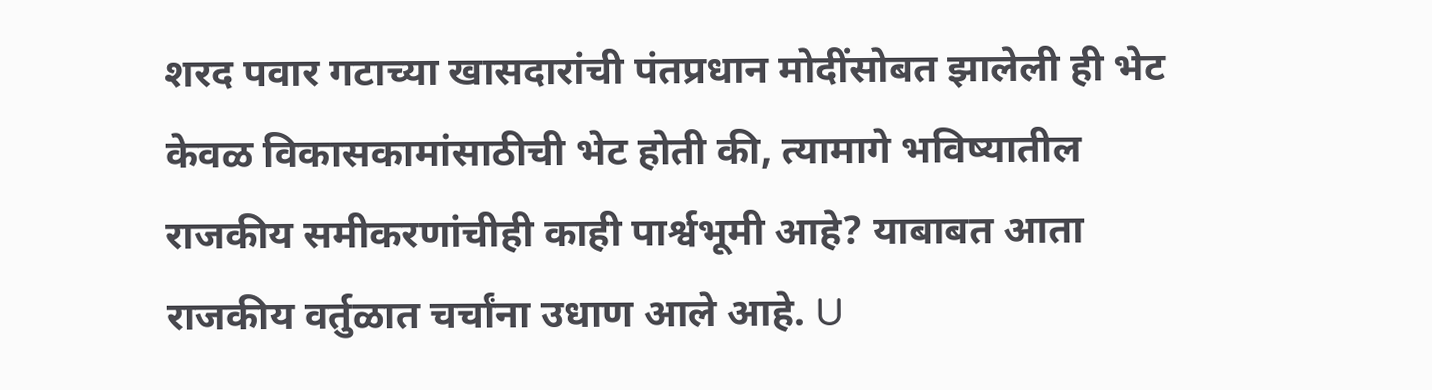शरद पवार गटाच्या खासदारांची पंतप्रधान मोदींसोबत झालेली ही भेट केवळ विकासकामांसाठीची भेट होती की, त्यामागे भविष्यातील राजकीय समीकरणांचीही काही पार्श्वभूमी आहे? याबाबत आता राजकीय वर्तुळात चर्चांना उधाण आले आहे. U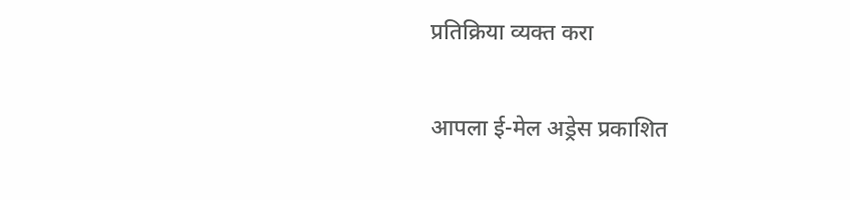प्रतिक्रिया व्यक्त करा

आपला ई-मेल अड्रेस प्रकाशित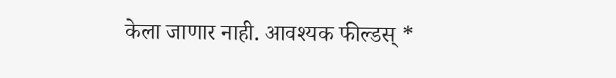केला जाणार नाही. आवश्यक फील्डस् *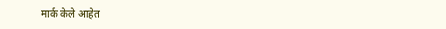मार्क केले आहेत